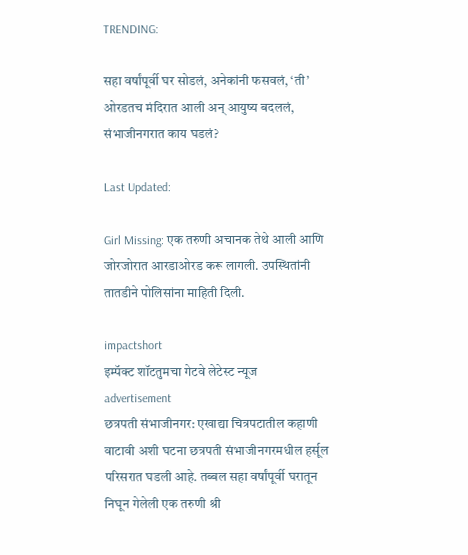TRENDING:

सहा वर्षांपूर्वी घर सोडलं, अनेकांनी फसवलं, ‘ती’ ओरडतच मंदिरात आली अन् आयुष्य बदललं, संभाजीनगरात काय घडलं?

Last Updated:

Girl Missing: एक तरुणी अचानक तेथे आली आणि जोरजोरात आरडाओरड करू लागली. उपस्थितांनी तातडीने पोलिसांना माहिती दिली.

impactshort
इम्पॅक्ट शॉटतुमचा गेटवे लेटेस्ट न्यूज
advertisement
छत्रपती संभाजीनगर: एखाद्या चित्रपटातील कहाणी वाटावी अशी घटना छत्रपती संभाजीनगरमधील हर्सूल परिसरात घडली आहे. तब्बल सहा वर्षांपूर्वी घरातून निघून गेलेली एक तरुणी श्री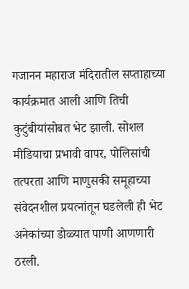गजानन महाराज मंदिरातील सप्ताहाच्या कार्यक्रमात आली आणि तिची कुटुंबीयांसोबत भेट झाली. सोशल मीडियाचा प्रभावी वापर, पोलिसांची तत्परता आणि माणुसकी समूहाच्या संवेदनशील प्रयत्नांतून घडलेली ही भेट अनेकांच्या डोळ्यात पाणी आणणारी ठरली.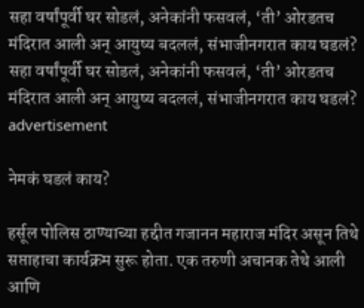सहा वर्षांपूर्वी घर सोडलं, अनेकांनी फसवलं, ‘ती’ ओरडतच मंदिरात आली अन् आयुष्य बदललं, संभाजीनगरात काय घडलं?
सहा वर्षांपूर्वी घर सोडलं, अनेकांनी फसवलं, ‘ती’ ओरडतच मंदिरात आली अन् आयुष्य बदललं, संभाजीनगरात काय घडलं?
advertisement

नेमकं घडलं काय?

हर्सूल पोलिस ठाण्याच्या हद्दीत गजानन महाराज मंदिर असून तिथे सप्ताहाचा कार्यक्रम सुरू होता. एक तरुणी अचानक तेथे आली आणि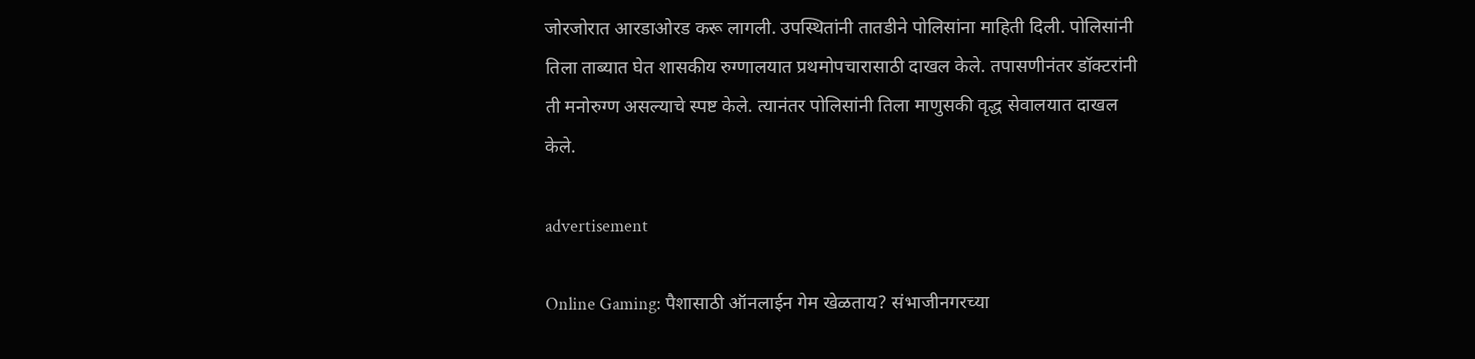जोरजोरात आरडाओरड करू लागली. उपस्थितांनी तातडीने पोलिसांना माहिती दिली. पोलिसांनी तिला ताब्यात घेत शासकीय रुग्णालयात प्रथमोपचारासाठी दाखल केले. तपासणीनंतर डॉक्टरांनी ती मनोरुग्ण असल्याचे स्पष्ट केले. त्यानंतर पोलिसांनी तिला माणुसकी वृद्ध सेवालयात दाखल केले.

advertisement

Online Gaming: पैशासाठी ऑनलाईन गेम खेळताय? संभाजीनगरच्या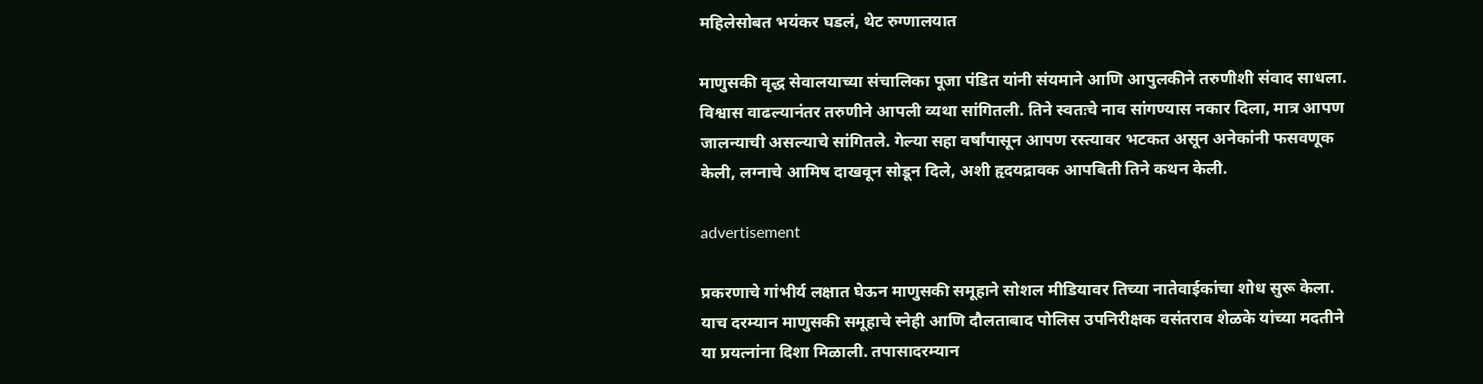महिलेसोबत भयंकर घडलं, थेट रुग्णालयात

माणुसकी वृद्ध सेवालयाच्या संचालिका पूजा पंडित यांनी संयमाने आणि आपुलकीने तरुणीशी संवाद साधला. विश्वास वाढल्यानंतर तरुणीने आपली व्यथा सांगितली. तिने स्वतःचे नाव सांगण्यास नकार दिला, मात्र आपण जालन्याची असल्याचे सांगितले. गेल्या सहा वर्षांपासून आपण रस्त्यावर भटकत असून अनेकांनी फसवणूक केली, लग्नाचे आमिष दाखवून सोडून दिले, अशी हृदयद्रावक आपबिती तिने कथन केली.

advertisement

प्रकरणाचे गांभीर्य लक्षात घेऊन माणुसकी समूहाने सोशल मीडियावर तिच्या नातेवाईकांचा शोध सुरू केला. याच दरम्यान माणुसकी समूहाचे स्नेही आणि दौलताबाद पोलिस उपनिरीक्षक वसंतराव शेळके यांच्या मदतीने या प्रयत्नांना दिशा मिळाली. तपासादरम्यान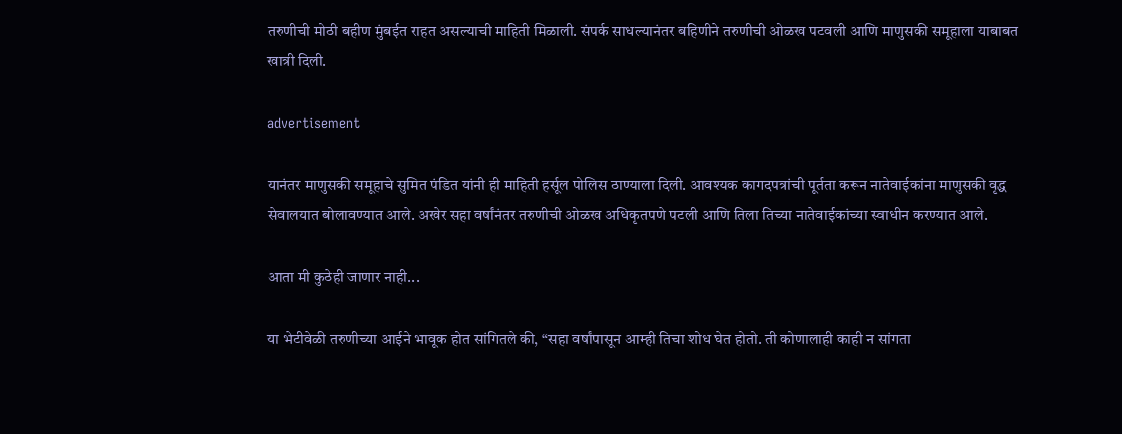तरुणीची मोठी बहीण मुंबईत राहत असल्याची माहिती मिळाली. संपर्क साधल्यानंतर बहिणीने तरुणीची ओळख पटवली आणि माणुसकी समूहाला याबाबत खात्री दिली.

advertisement

यानंतर माणुसकी समूहाचे सुमित पंडित यांनी ही माहिती हर्सूल पोलिस ठाण्याला दिली. आवश्यक कागदपत्रांची पूर्तता करून नातेवाईकांना माणुसकी वृद्ध सेवालयात बोलावण्यात आले. अखेर सहा वर्षांनंतर तरुणीची ओळख अधिकृतपणे पटली आणि तिला तिच्या नातेवाईकांच्या स्वाधीन करण्यात आले.

आता मी कुठेही जाणार नाही...

या भेटीवेळी तरुणीच्या आईने भावूक होत सांगितले की, “सहा वर्षांपासून आम्ही तिचा शोध घेत होतो. ती कोणालाही काही न सांगता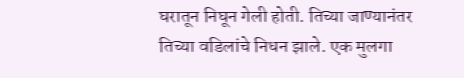घरातून निघून गेली होती. तिच्या जाण्यानंतर तिच्या वडिलांचे निधन झाले. एक मुलगा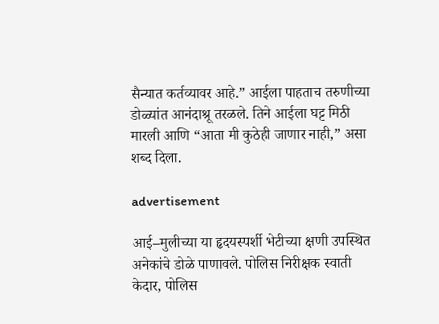सैन्यात कर्तव्यावर आहे.” आईला पाहताच तरुणीच्या डोळ्यांत आनंदाश्रू तरळले. तिने आईला घट्ट मिठी मारली आणि “आता मी कुठेही जाणार नाही,” असा शब्द दिला.

advertisement

आई–मुलीच्या या हृदयस्पर्शी भेटीच्या क्षणी उपस्थित अनेकांचे डोळे पाणावले. पोलिस निरीक्षक स्वाती केदार, पोलिस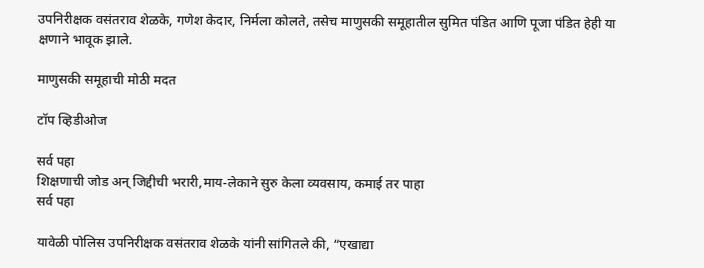उपनिरीक्षक वसंतराव शेळके, गणेश केदार, निर्मला कोलते, तसेच माणुसकी समूहातील सुमित पंडित आणि पूजा पंडित हेही या क्षणाने भावूक झाले.

माणुसकी समूहाची मोठी मदत

टॉप व्हिडीओज

सर्व पहा
शिक्षणाची जोड अन् जिद्दीची भरारी,माय-लेकाने सुरु केला व्यवसाय, कमाई तर पाहा
सर्व पहा

यावेळी पोलिस उपनिरीक्षक वसंतराव शेळके यांनी सांगितले की, “एखाद्या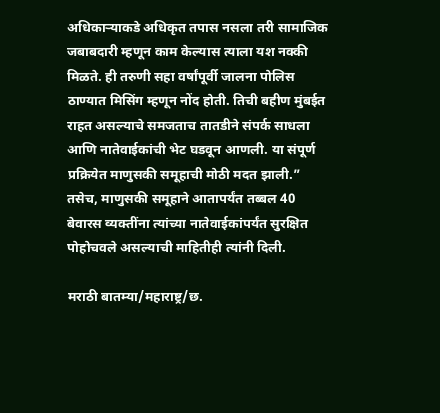अधिकाऱ्याकडे अधिकृत तपास नसला तरी सामाजिक जबाबदारी म्हणून काम केल्यास त्याला यश नक्की मिळते. ही तरुणी सहा वर्षांपूर्वी जालना पोलिस ठाण्यात मिसिंग म्हणून नोंद होती. तिची बहीण मुंबईत राहत असल्याचे समजताच तातडीने संपर्क साधला आणि नातेवाईकांची भेट घडवून आणली. या संपूर्ण प्रक्रियेत माणुसकी समूहाची मोठी मदत झाली.” तसेच, माणुसकी समूहाने आतापर्यंत तब्बल 40 बेवारस व्यक्तींना त्यांच्या नातेवाईकांपर्यंत सुरक्षित पोहोचवले असल्याची माहितीही त्यांनी दिली.

मराठी बातम्या/महाराष्ट्र/छ.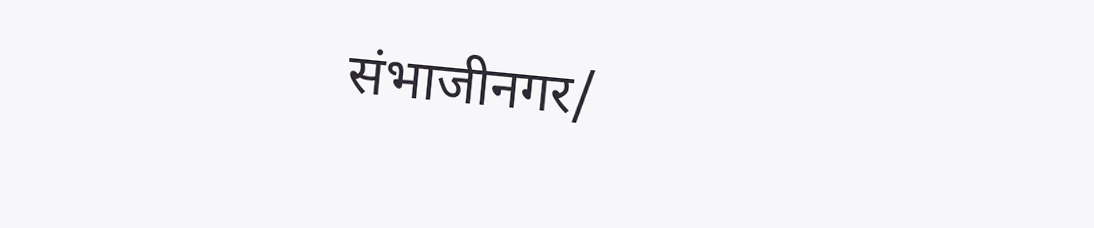संभाजीनगर/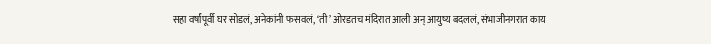सहा वर्षांपूर्वी घर सोडलं, अनेकांनी फसवलं, ‘ती’ ओरडतच मंदिरात आली अन् आयुष्य बदललं, संभाजीनगरात काय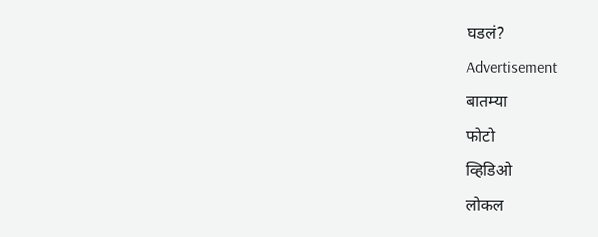घडलं?
Advertisement
बातम्या
फोटो
व्हिडिओ
लोकल